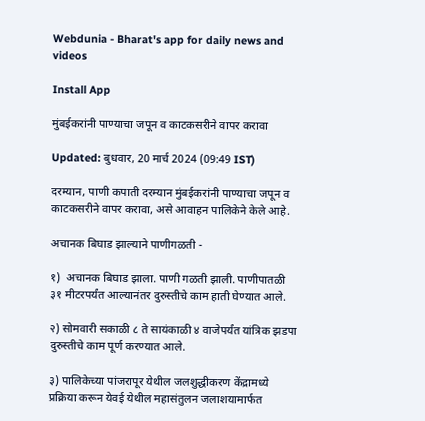Webdunia - Bharat's app for daily news and videos

Install App

मुंबईकरांनी पाण्याचा जपून व काटकसरीने वापर करावा

Updated: बुधवार, 20 मार्च 2024 (09:49 IST)

दरम्यान, पाणी कपाती दरम्यान मुंबईकरांनी पाण्याचा जपून व काटकसरीने वापर करावा, असे आवाहन पालिकेने केले आहे.

अचानक बिघाड झाल्याने पाणीगळती -

१)  अचानक बिघाड झाला. पाणी गळती झाली. पाणीपातळी ३१ मीटरपर्यंत आल्यानंतर दुरुस्तीचे काम हाती घेण्यात आले.

२) सोमवारी सकाळी ८ ते सायंकाळी ४ वाजेपर्यंत यांत्रिक झडपा दुरुस्तीचे काम पूर्ण करण्यात आले.

३) पालिकेच्या पांजरापूर येथील जलशुद्धीकरण केंद्रामध्ये प्रक्रिया करून येवई येथील महासंतुलन जलाशयामार्फत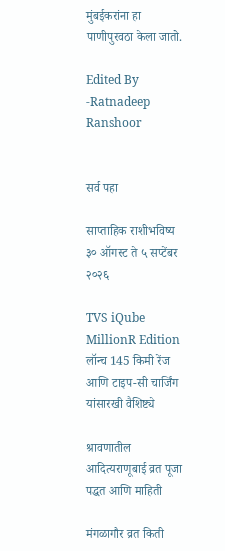मुंबईकरांना हा पाणीपुरवठा केला जातो.

Edited By -Ratnadeep Ranshoor


सर्व पहा

साप्ताहिक राशीभविष्य ३० ऑगस्ट ते ५ सप्टेंबर २०२६

TVS iQube MillionR Edition लॉन्च 145 किमी रेंज आणि टाइप-सी चार्जिंग यांसारखी वैशिष्ट्ये

श्रावणातील आदित्यराणूबाई व्रत पूजा पद्धत आणि माहिती

मंगळागौर व्रत किती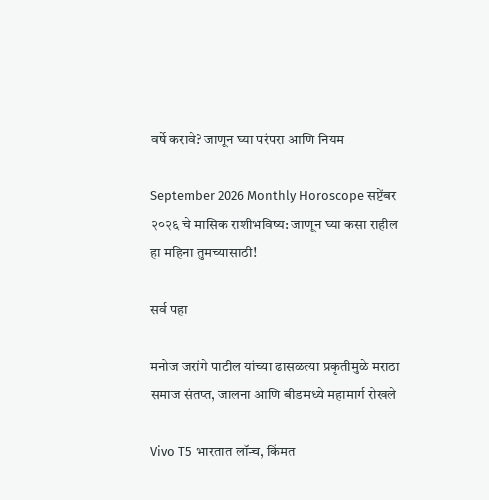वर्षे करावे? जाणून घ्या परंपरा आणि नियम

September 2026 Monthly Horoscope सप्टेंबर २०२६ चे मासिक राशीभविष्य: जाणून घ्या कसा राहील हा महिना तुमच्यासाठी!

सर्व पहा

मनोज जरांगे पाटील यांच्या ढासळत्या प्रकृतीमुळे मराठा समाज संतप्त, जालना आणि बीडमध्ये महामार्ग रोखले

Vivo T5 भारतात लॉन्च, किंमत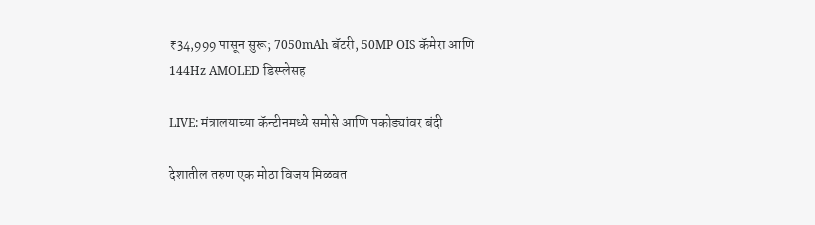₹34,999 पासून सुरू; 7050mAh बॅटरी, 50MP OIS कॅमेरा आणि 144Hz AMOLED डिस्प्लेसह

LIVE: मंत्रालयाच्या कॅन्टीनमध्ये समोसे आणि पकोड्यांवर बंदी

देशातील तरुण एक मोठा विजय मिळवत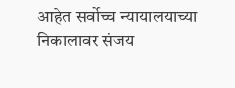आहेत सर्वोच्च न्यायालयाच्या निकालावर संजय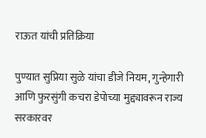राऊत यांची प्रतिक्रिया

पुण्यात सुप्रिया सुळे यांचा डीजे नियम, गुन्हेगारी आणि फुरसुंगी कचरा डेपोच्या मुद्द्यावरून राज्य सरकारवर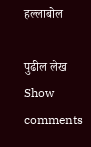हल्लाबोल

पुढील लेख
Show comments